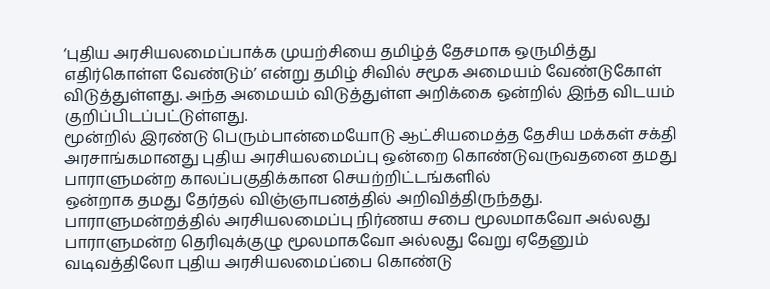‘புதிய அரசியலமைப்பாக்க முயற்சியை தமிழ்த் தேசமாக ஒருமித்து எதிர்கொள்ள வேண்டும்’ என்று தமிழ் சிவில் சமூக அமையம் வேண்டுகோள் விடுத்துள்ளது. அந்த அமையம் விடுத்துள்ள அறிக்கை ஒன்றில் இந்த விடயம் குறிப்பிடப்பட்டுள்ளது.
மூன்றில் இரண்டு பெரும்பான்மையோடு ஆட்சியமைத்த தேசிய மக்கள் சக்தி அரசாங்கமானது புதிய அரசியலமைப்பு ஒன்றை கொண்டுவருவதனை தமது பாராளுமன்ற காலப்பகுதிக்கான செயற்றிட்டங்களில்
ஒன்றாக தமது தேர்தல் விஞ்ஞாபனத்தில் அறிவித்திருந்தது. பாராளுமன்றத்தில் அரசியலமைப்பு நிர்ணய சபை மூலமாகவோ அல்லது பாராளுமன்ற தெரிவுக்குழு மூலமாகவோ அல்லது வேறு ஏதேனும் வடிவத்திலோ புதிய அரசியலமைப்பை கொண்டு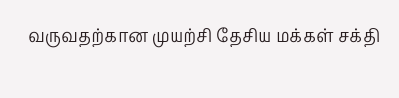வருவதற்கான முயற்சி தேசிய மக்கள் சக்தி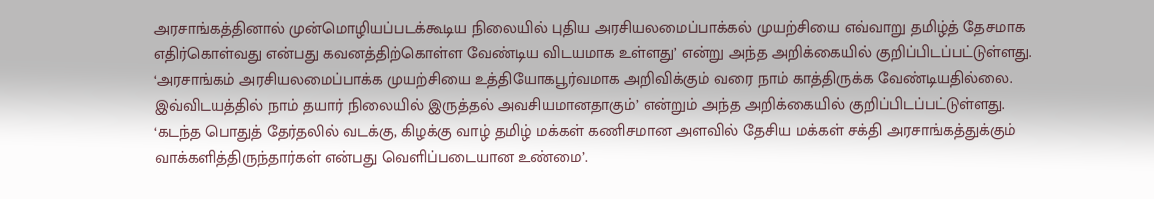அரசாங்கத்தினால் முன்மொழியப்படக்கூடிய நிலையில் புதிய அரசியலமைப்பாக்கல் முயற்சியை எவ்வாறு தமிழ்த் தேசமாக எதிர்கொள்வது என்பது கவனத்திற்கொள்ள வேண்டிய விடயமாக உள்ளது’ என்று அந்த அறிக்கையில் குறிப்பிடப்பட்டுள்ளது.
‘அரசாங்கம் அரசியலமைப்பாக்க முயற்சியை உத்தியோகபூர்வமாக அறிவிக்கும் வரை நாம் காத்திருக்க வேண்டியதில்லை. இவ்விடயத்தில் நாம் தயார் நிலையில் இருத்தல் அவசியமானதாகும்’ என்றும் அந்த அறிக்கையில் குறிப்பிடப்பட்டுள்ளது.
‘கடந்த பொதுத் தேர்தலில் வடக்கு, கிழக்கு வாழ் தமிழ் மக்கள் கணிசமான அளவில் தேசிய மக்கள் சக்தி அரசாங்கத்துக்கும் வாக்களித்திருந்தார்கள் என்பது வெளிப்படையான உண்மை’.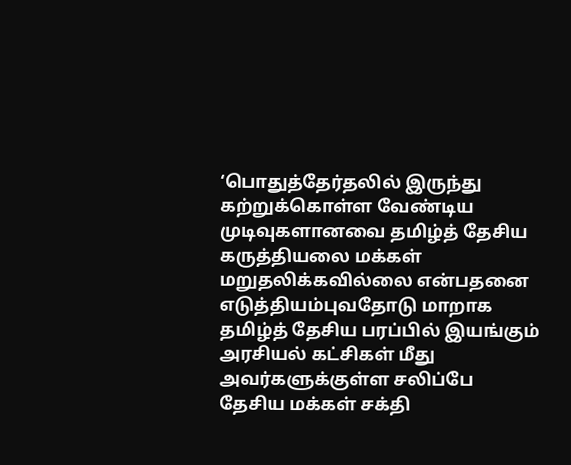‘பொதுத்தேர்தலில் இருந்து கற்றுக்கொள்ள வேண்டிய முடிவுகளானவை தமிழ்த் தேசிய கருத்தியலை மக்கள் மறுதலிக்கவில்லை என்பதனை எடுத்தியம்புவதோடு மாறாக தமிழ்த் தேசிய பரப்பில் இயங்கும் அரசியல் கட்சிகள் மீது அவர்களுக்குள்ள சலிப்பே தேசிய மக்கள் சக்தி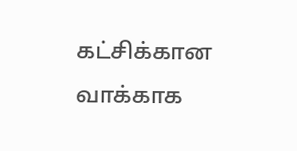கட்சிக்கான வாக்காக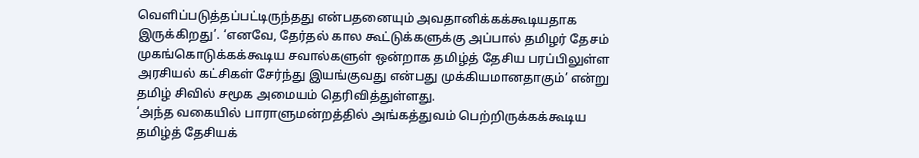வெளிப்படுத்தப்பட்டிருந்தது என்பதனையும் அவதானிக்கக்கூடியதாக இருக்கிறது’. ‘எனவே, தேர்தல் கால கூட்டுக்களுக்கு அப்பால் தமிழர் தேசம் முகங்கொடுக்கக்கூடிய சவால்களுள் ஒன்றாக தமிழ்த் தேசிய பரப்பிலுள்ள அரசியல் கட்சிகள் சேர்ந்து இயங்குவது என்பது முக்கியமானதாகும்’ என்று தமிழ் சிவில் சமூக அமையம் தெரிவித்துள்ளது.
‘அந்த வகையில் பாராளுமன்றத்தில் அங்கத்துவம் பெற்றிருக்கக்கூடிய தமிழ்த் தேசியக்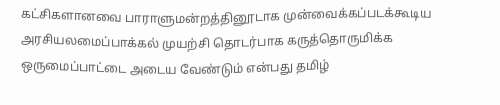கட்சிகளானவை பாராளுமன்றத்தினூடாக முன்வைக்கப்படக்கூடிய அரசியலமைப்பாக்கல் முயற்சி தொடர்பாக கருத்தொருமிக்க ஒருமைப்பாட்டை அடைய வேண்டும் என்பது தமிழ்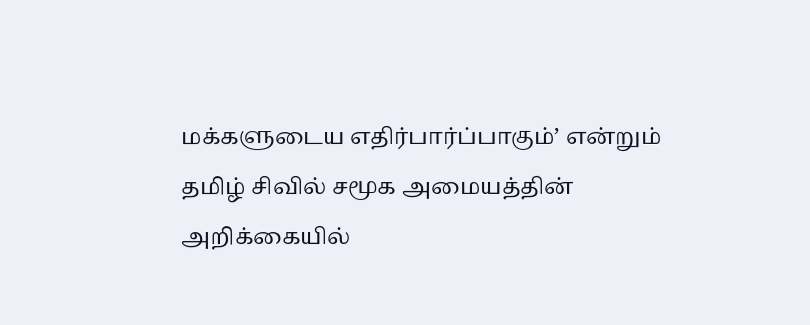மக்களுடைய எதிர்பார்ப்பாகும்’ என்றும் தமிழ் சிவில் சமூக அமையத்தின் அறிக்கையில்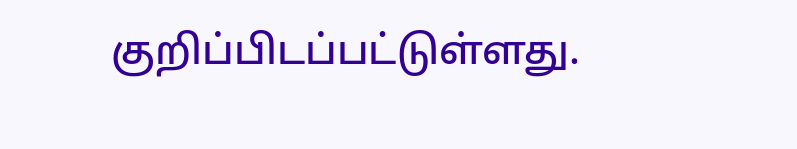குறிப்பிடப்பட்டுள்ளது.